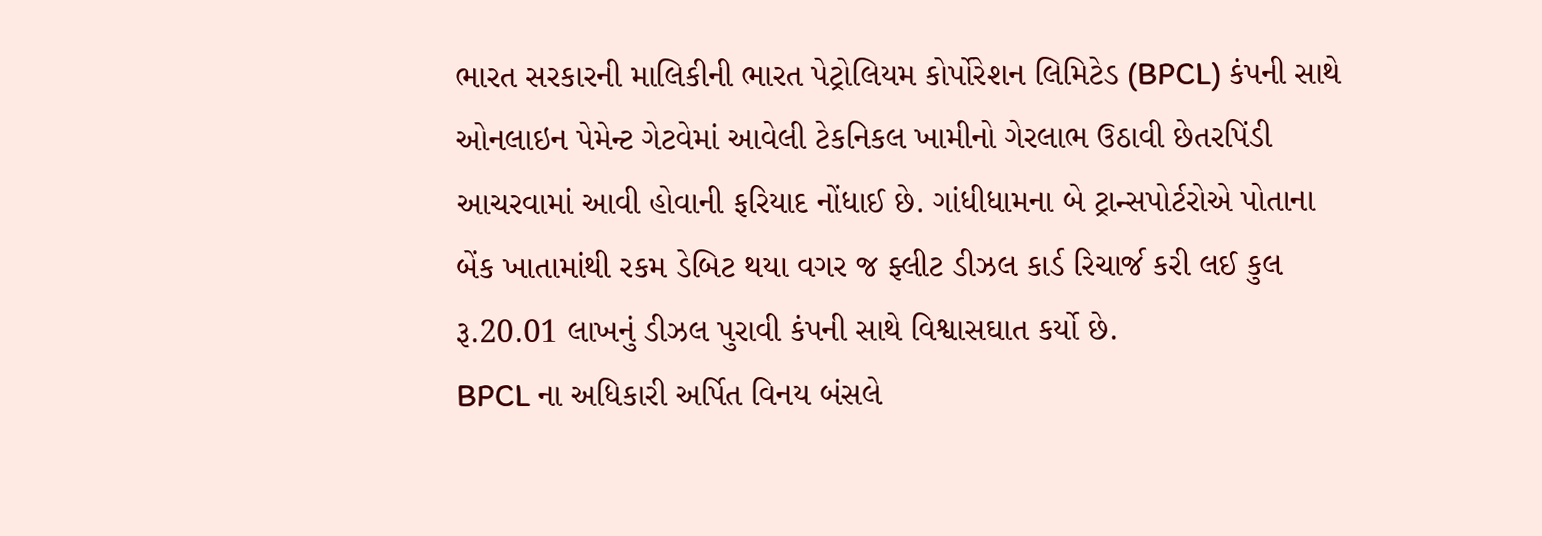ભારત સરકારની માલિકીની ભારત પેટ્રોલિયમ કોર્પોરેશન લિમિટેડ (BPCL) કંપની સાથે ઓનલાઇન પેમેન્ટ ગેટવેમાં આવેલી ટેકનિકલ ખામીનો ગેરલાભ ઉઠાવી છેતરપિંડી આચરવામાં આવી હોવાની ફરિયાદ નોંધાઈ છે. ગાંધીધામના બે ટ્રાન્સપોર્ટરોએ પોતાના બેંક ખાતામાંથી રકમ ડેબિટ થયા વગર જ ફ્લીટ ડીઝલ કાર્ડ રિચાર્જ કરી લઈ કુલ રૂ.20.01 લાખનું ડીઝલ પુરાવી કંપની સાથે વિશ્વાસઘાત કર્યો છે.
BPCL ના અધિકારી અર્પિત વિનય બંસલે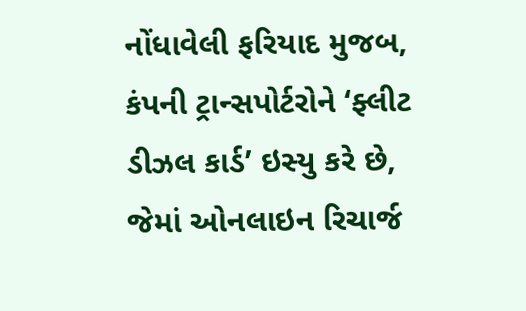નોંધાવેલી ફરિયાદ મુજબ, કંપની ટ્રાન્સપોર્ટરોને ‘ફ્લીટ ડીઝલ કાર્ડ’ ઇસ્યુ કરે છે, જેમાં ઓનલાઇન રિચાર્જ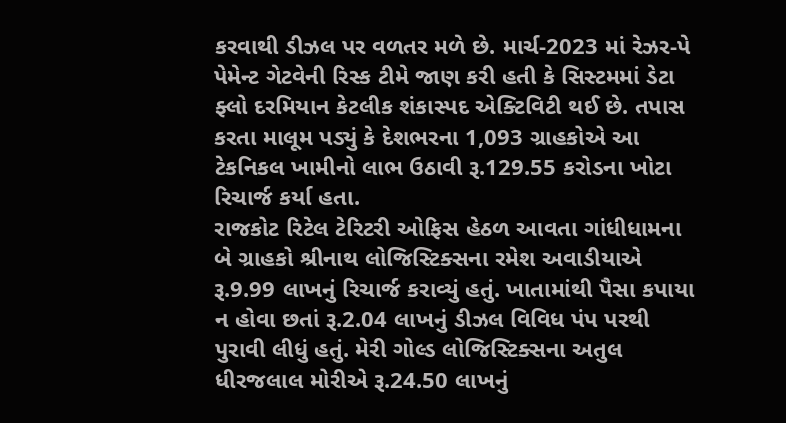કરવાથી ડીઝલ પર વળતર મળે છે. માર્ચ-2023 માં રેઝર-પે પેમેન્ટ ગેટવેની રિસ્ક ટીમે જાણ કરી હતી કે સિસ્ટમમાં ડેટા ફ્લો દરમિયાન કેટલીક શંકાસ્પદ એક્ટિવિટી થઈ છે. તપાસ કરતા માલૂમ પડ્યું કે દેશભરના 1,093 ગ્રાહકોએ આ ટેકનિકલ ખામીનો લાભ ઉઠાવી રૂ.129.55 કરોડના ખોટા રિચાર્જ કર્યા હતા.
રાજકોટ રિટેલ ટેરિટરી ઓફિસ હેઠળ આવતા ગાંધીધામના બે ગ્રાહકો શ્રીનાથ લોજિસ્ટિક્સના રમેશ અવાડીયાએ રૂ.9.99 લાખનું રિચાર્જ કરાવ્યું હતું. ખાતામાંથી પૈસા કપાયા ન હોવા છતાં રૂ.2.04 લાખનું ડીઝલ વિવિધ પંપ પરથી પુરાવી લીધું હતું. મેરી ગોલ્ડ લોજિસ્ટિક્સના અતુલ ધીરજલાલ મોરીએ રૂ.24.50 લાખનું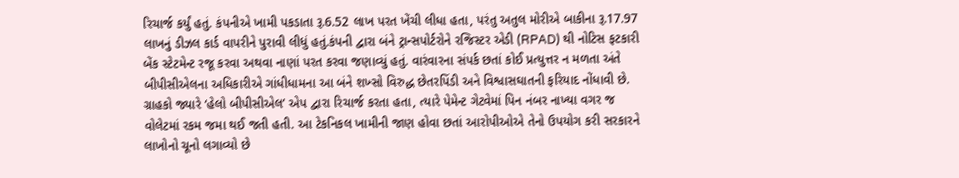રિચાર્જ કર્યું હતું. કંપનીએ ખામી પકડાતા રૂ.6.52 લાખ પરત ખેંચી લીધા હતા, પરંતુ અતુલ મોરીએ બાકીના રૂ.17.97 લાખનું ડીઝલ કાર્ડ વાપરીને પુરાવી લીધું હતું.કંપની દ્વારા બંને ટ્રાન્સપોર્ટરોને રજિસ્ટર એડી (RPAD) થી નોટિસ ફટકારી બેંક સ્ટેટમેન્ટ રજૂ કરવા અથવા નાણાં પરત કરવા જણાવ્યું હતું. વારંવારના સંપર્ક છતાં કોઈ પ્રત્યુત્તર ન મળતા અંતે બીપીસીએલના અધિકારીએ ગાંધીધામના આ બંને શખ્સો વિરુદ્ધ છેતરપિંડી અને વિશ્વાસઘાતની ફરિયાદ નોંધાવી છે.
ગ્રાહકો જ્યારે ‘હેલો બીપીસીએલ’ એપ દ્વારા રિચાર્જ કરતા હતા, ત્યારે પેમેન્ટ ગેટવેમાં પિન નંબર નાખ્યા વગર જ વોલેટમાં રકમ જમા થઈ જતી હતી. આ ટેકનિકલ ખામીની જાણ હોવા છતાં આરોપીઓએ તેનો ઉપયોગ કરી સરકારને લાખોનો ચૂનો લગાવ્યો છે